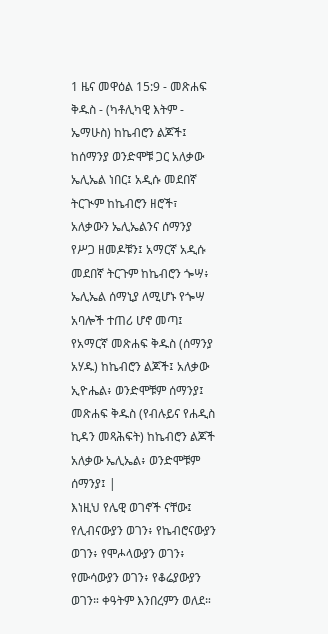1 ዜና መዋዕል 15:9 - መጽሐፍ ቅዱስ - (ካቶሊካዊ እትም - ኤማሁስ) ከኬብሮን ልጆች፤ ከሰማንያ ወንድሞቹ ጋር አለቃው ኤሊኤል ነበር፤ አዲሱ መደበኛ ትርጒም ከኬብሮን ዘሮች፣ አለቃውን ኤሊኤልንና ሰማንያ የሥጋ ዘመዶቹን፤ አማርኛ አዲሱ መደበኛ ትርጉም ከኬብሮን ጐሣ፥ ኤሊኤል ሰማኒያ ለሚሆኑ የጐሣ አባሎች ተጠሪ ሆኖ መጣ፤ የአማርኛ መጽሐፍ ቅዱስ (ሰማንያ አሃዱ) ከኬብሮን ልጆች፤ አለቃው ኢዮሔል፥ ወንድሞቹም ሰማንያ፤ መጽሐፍ ቅዱስ (የብሉይና የሐዲስ ኪዳን መጻሕፍት) ከኬብሮን ልጆች አለቃው ኤሊኤል፥ ወንድሞቹም ሰማንያ፤ |
እነዚህ የሌዊ ወገኖች ናቸው፤ የሊብናውያን ወገን፥ የኬብሮናውያን ወገን፥ የሞሖላውያን ወገን፥ የሙሳውያን ወገን፥ የቆሬያውያን ወገን። ቀዓትም እንበረምን ወለደ።